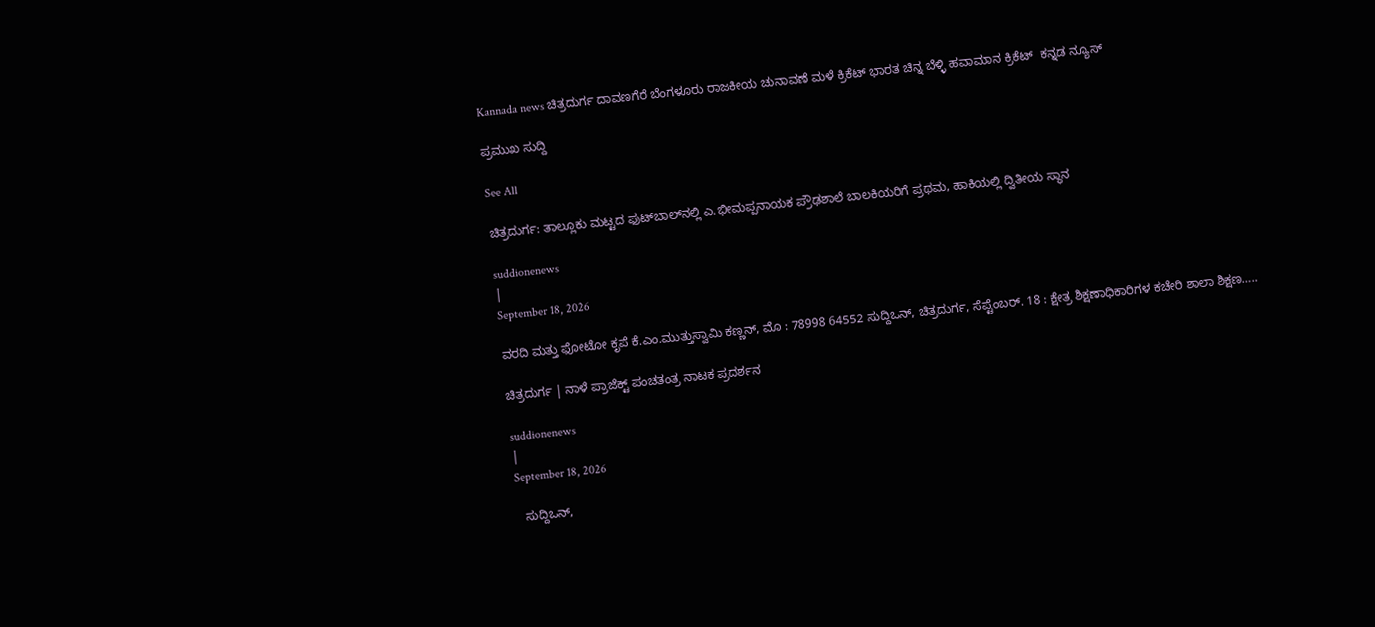Kannada news ಚಿತ್ರದುರ್ಗ ದಾವಣಗೆರೆ ಬೆಂಗಳೂರು ರಾಜಕೀಯ ಚುನಾವಣೆ ಮಳೆ ಕ್ರಿಕೆಟ್ ಭಾರತ ಚಿನ್ನ ಬೆಳ್ಳಿ ಹವಾಮಾನ ಕ್ರಿಕೆಟ್  ಕನ್ನಡ ನ್ಯೂಸ್

ಪ್ರಮುಖ ಸುದ್ದಿ

See All

ಚಿತ್ರದುರ್ಗ: ತಾಲ್ಲೂಕು ಮಟ್ಟದ ಫುಟ್‌ಬಾಲ್‌ನಲ್ಲಿ ಎ.ಭೀಮಪ್ಪನಾಯಕ ಪ್ರೌಢಶಾಲೆ ಬಾಲಕಿಯರಿಗೆ ಪ್ರಥಮ, ಹಾಕಿಯಲ್ಲಿ ದ್ವಿತೀಯ ಸ್ಥಾನ

suddionenews
|
September 18, 2026

ವರದಿ ಮತ್ತು ಫೋಟೋ ಕೃಪೆ ಕೆ.ಎಂ.ಮುತ್ತುಸ್ವಾಮಿ ಕಣ್ಣನ್, ಮೊ : 78998 64552 ಸುದ್ದಿಒನ್, ಚಿತ್ರದುರ್ಗ, ಸೆಪ್ಟೆಂಬರ್. 18 : ಕ್ಷೇತ್ರ ಶಿಕ್ಷಣಾಧಿಕಾರಿಗಳ ಕಚೇರಿ ಶಾಲಾ ಶಿಕ್ಷಣ…..

ಚಿತ್ರದುರ್ಗ | ನಾಳೆ ಪ್ರಾಜೆಕ್ಟ್ ಪಂಚತಂತ್ರ ನಾಟಕ ಪ್ರದರ್ಶನ

suddionenews
|
September 18, 2026

  ಸುದ್ದಿಒನ್,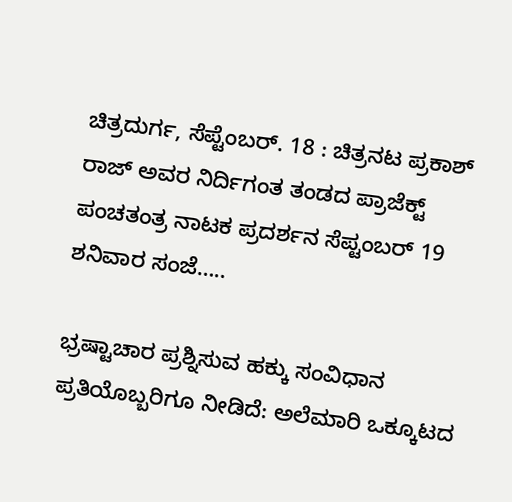ಚಿತ್ರದುರ್ಗ, ಸೆಪ್ಟೆಂಬರ್. 18 : ಚಿತ್ರನಟ ಪ್ರಕಾಶ್ ರಾಜ್ ಅವರ ನಿರ್ದಿಗಂತ ತಂಡದ ಪ್ರಾಜೆಕ್ಟ್ ಪಂಚತಂತ್ರ ನಾಟಕ ಪ್ರದರ್ಶನ ಸೆಪ್ಟಂಬರ್ 19 ಶನಿವಾರ ಸಂಜೆ…..

ಭ್ರಷ್ಟಾಚಾರ ಪ್ರಶ್ನಿಸುವ ಹಕ್ಕು ಸಂವಿಧಾನ ಪ್ರತಿಯೊಬ್ಬರಿಗೂ ನೀಡಿದೆ: ಅಲೆಮಾರಿ ಒಕ್ಕೂಟದ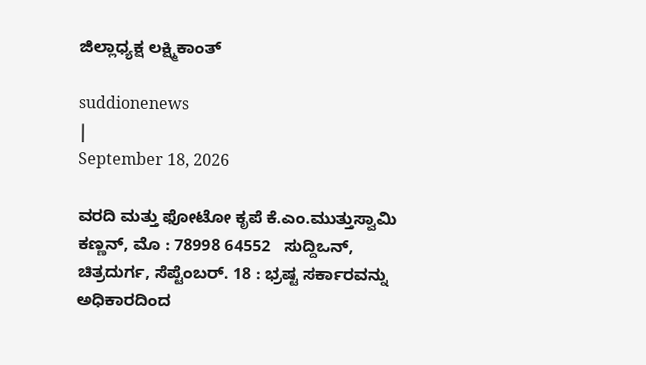ಜಿಲ್ಲಾಧ್ಯಕ್ಷ ಲಕ್ಷ್ಮಿಕಾಂತ್

suddionenews
|
September 18, 2026

ವರದಿ ಮತ್ತು ಫೋಟೋ ಕೃಪೆ ಕೆ.ಎಂ.ಮುತ್ತುಸ್ವಾಮಿ ಕಣ್ಣನ್, ಮೊ : 78998 64552   ಸುದ್ದಿಒನ್, ಚಿತ್ರದುರ್ಗ, ಸೆಪ್ಟೆಂಬರ್. 18 : ಭ್ರಷ್ಟ ಸರ್ಕಾರವನ್ನು ಅಧಿಕಾರದಿಂದ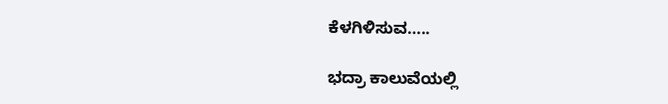ಕೆಳಗಿಳಿಸುವ…..

ಭದ್ರಾ ಕಾಲುವೆಯಲ್ಲಿ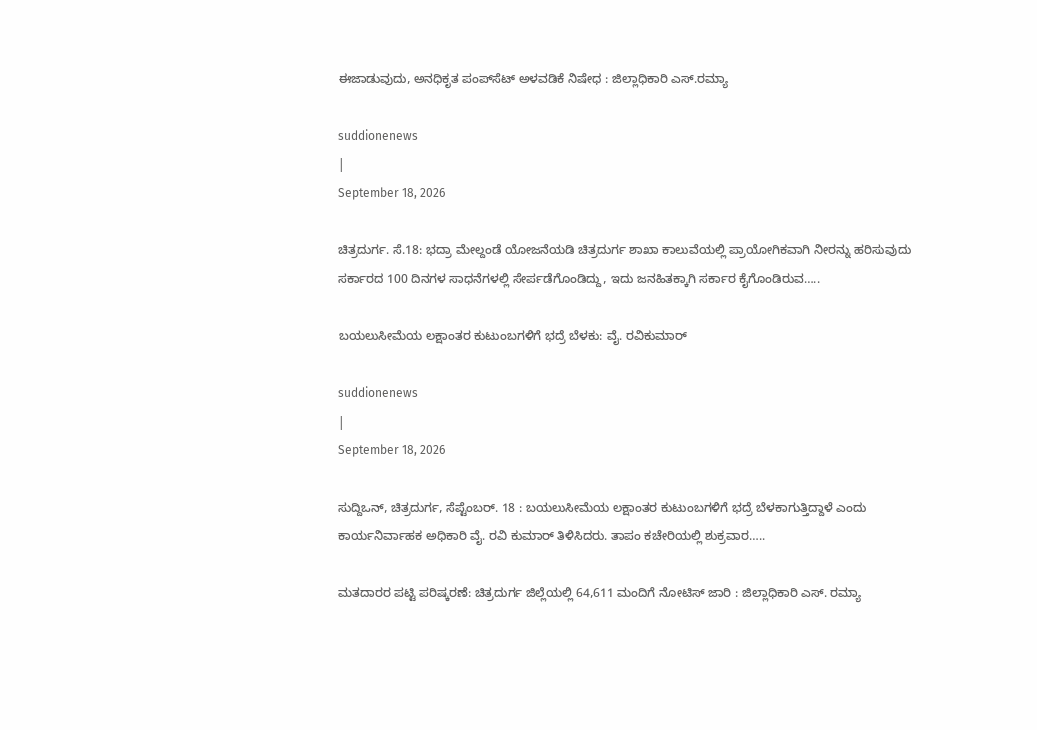ಈಜಾಡುವುದು, ಅನಧಿಕೃತ ಪಂಪ್‌ಸೆಟ್ ಅಳವಡಿಕೆ ನಿಷೇಧ : ಜಿಲ್ಲಾಧಿಕಾರಿ ಎಸ್.ರಮ್ಯಾ

suddionenews
|
September 18, 2026

ಚಿತ್ರದುರ್ಗ. ಸೆ.18: ಭದ್ರಾ ಮೇಲ್ದಂಡೆ ಯೋಜನೆಯಡಿ ಚಿತ್ರದುರ್ಗ ಶಾಖಾ ಕಾಲುವೆಯಲ್ಲಿ ಪ್ರಾಯೋಗಿಕವಾಗಿ ನೀರನ್ನು ಹರಿಸುವುದು ಸರ್ಕಾರದ 100 ದಿನಗಳ ಸಾಧನೆಗಳಲ್ಲಿ ಸೇರ್ಪಡೆಗೊಂಡಿದ್ದು, ಇದು ಜನಹಿತಕ್ಕಾಗಿ ಸರ್ಕಾರ ಕೈಗೊಂಡಿರುವ…..

ಬಯಲುಸೀಮೆಯ ಲಕ್ಷಾಂತರ ಕುಟುಂಬಗಳಿಗೆ ಭದ್ರೆ ಬೆಳಕು: ವೈ. ರವಿಕುಮಾರ್

suddionenews
|
September 18, 2026

ಸುದ್ದಿಒನ್, ಚಿತ್ರದುರ್ಗ, ಸೆಪ್ಟೆಂಬರ್. 18 : ಬಯಲುಸೀಮೆಯ ಲಕ್ಷಾಂತರ ಕುಟುಂಬಗಳಿಗೆ ಭದ್ರೆ ಬೆಳಕಾಗುತ್ತಿದ್ದಾಳೆ ಎಂದು ಕಾರ್ಯನಿರ್ವಾಹಕ ಅಧಿಕಾರಿ ವೈ. ರವಿ ಕುಮಾರ್ ತಿಳಿಸಿದರು. ತಾಪಂ ಕಚೇರಿಯಲ್ಲಿ ಶುಕ್ರವಾರ…..

ಮತದಾರರ ಪಟ್ಟಿ ಪರಿಷ್ಕರಣೆ: ಚಿತ್ರದುರ್ಗ ಜಿಲ್ಲೆಯಲ್ಲಿ 64,611 ಮಂದಿಗೆ ನೋಟಿಸ್ ಜಾರಿ : ಜಿಲ್ಲಾಧಿಕಾರಿ ಎಸ್. ರಮ್ಯಾ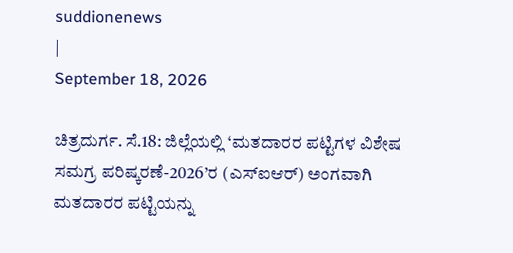suddionenews
|
September 18, 2026

ಚಿತ್ರದುರ್ಗ. ಸೆ.18: ಜಿಲ್ಲೆಯಲ್ಲಿ ‘ಮತದಾರರ ಪಟ್ಟಿಗಳ ವಿಶೇಷ ಸಮಗ್ರ ಪರಿಷ್ಕರಣೆ-2026’ರ (ಎಸ್‍ಐಆರ್) ಅಂಗವಾಗಿ ಮತದಾರರ ಪಟ್ಟಿಯನ್ನು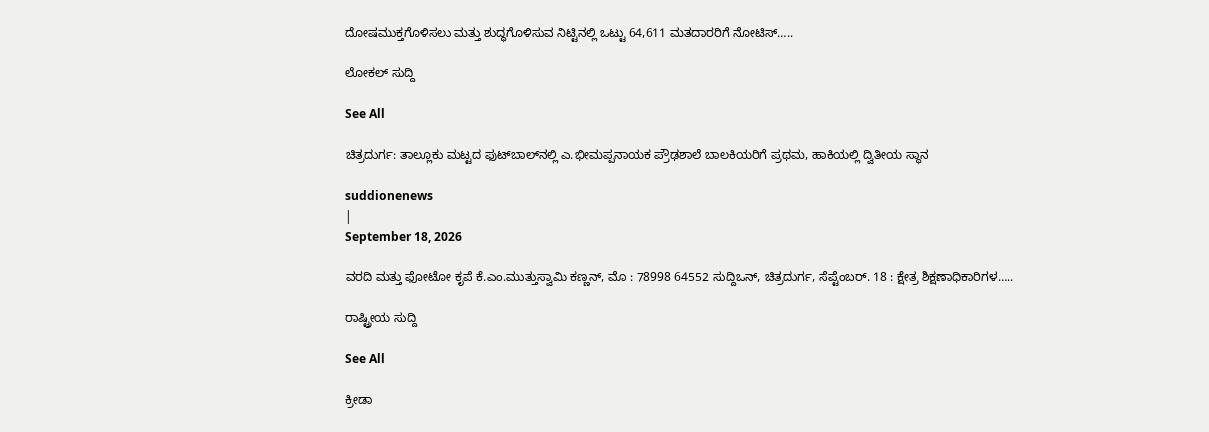ದೋಷಮುಕ್ತಗೊಳಿಸಲು ಮತ್ತು ಶುದ್ಧಗೊಳಿಸುವ ನಿಟ್ಟಿನಲ್ಲಿ ಒಟ್ಟು 64,611 ಮತದಾರರಿಗೆ ನೋಟಿಸ್…..

ಲೋಕಲ್ ಸುದ್ದಿ

See All

ಚಿತ್ರದುರ್ಗ: ತಾಲ್ಲೂಕು ಮಟ್ಟದ ಫುಟ್‌ಬಾಲ್‌ನಲ್ಲಿ ಎ.ಭೀಮಪ್ಪನಾಯಕ ಪ್ರೌಢಶಾಲೆ ಬಾಲಕಿಯರಿಗೆ ಪ್ರಥಮ, ಹಾಕಿಯಲ್ಲಿ ದ್ವಿತೀಯ ಸ್ಥಾನ

suddionenews
|
September 18, 2026

ವರದಿ ಮತ್ತು ಫೋಟೋ ಕೃಪೆ ಕೆ.ಎಂ.ಮುತ್ತುಸ್ವಾಮಿ ಕಣ್ಣನ್, ಮೊ : 78998 64552 ಸುದ್ದಿಒನ್, ಚಿತ್ರದುರ್ಗ, ಸೆಪ್ಟೆಂಬರ್. 18 : ಕ್ಷೇತ್ರ ಶಿಕ್ಷಣಾಧಿಕಾರಿಗಳ…..

ರಾಷ್ಟ್ರೀಯ ಸುದ್ದಿ

See All

ಕ್ರೀಡಾ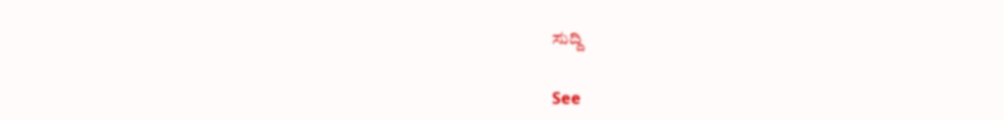ಸುದ್ದಿ

See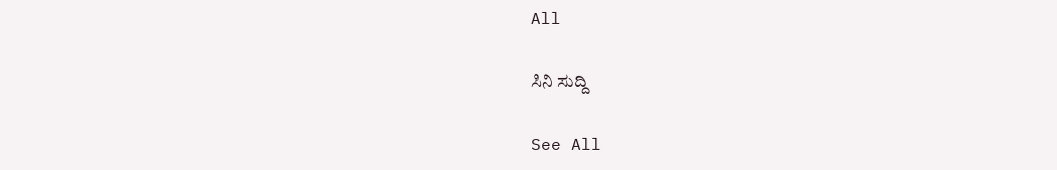All

ಸಿನಿ ಸುದ್ದಿ

See All